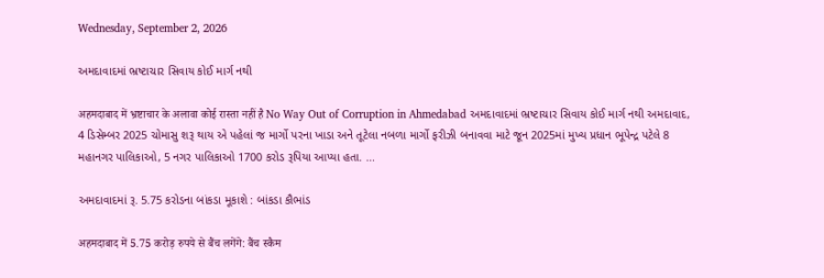Wednesday, September 2, 2026

અમદાવાદમાં ભ્રષ્ટાચાર સિવાય કોઈ માર્ગ નથી

अहमदाबाद में भ्रष्टाचार के अलावा कोई रास्ता नहीं है No Way Out of Corruption in Ahmedabad અમદાવાદમાં ભ્રષ્ટાચાર સિવાય કોઈ માર્ગ નથી અમદાવાદ, 4 ડિસેમ્બર 2025 ચોમાસુ શરૂ થાય એ પહેલાં જ માર્ગો પરના ખાડા અને તૂટેલા નબળા માર્ગો ફરીઝી બનાવવા માટે જૂન 2025માં મુખ્ય પ્રધાન ભૂપેન્દ્ર પટેલે 8 મહાનગર પાલિકાઓ, 5 નગર પાલિકાઓ 1700 કરોડ રૂપિયા આપ્યા હતા. ...

અમદાવાદમાં રૂ. 5.75 કરોડના બાંકડા મૂકાશે : બાંકડા કૌભાંડ

अहमदाबाद में 5.75 करोड़ रुपये से बैंच लगेंगे: बैंच स्कैम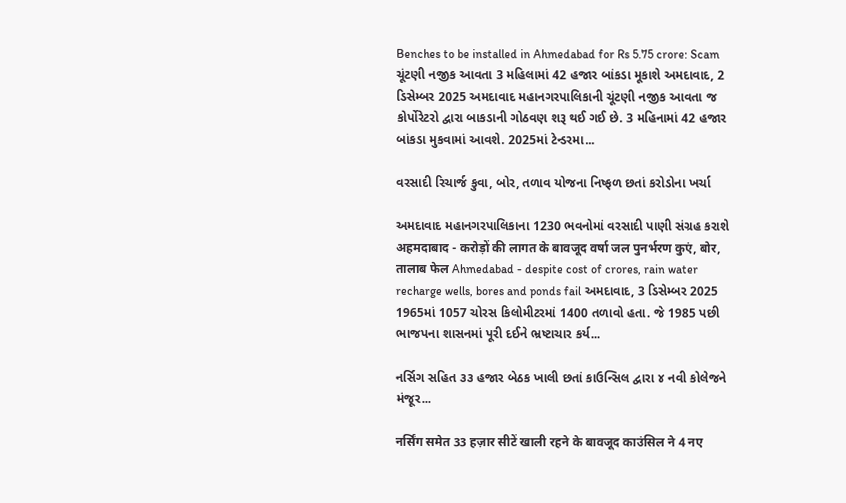Benches to be installed in Ahmedabad for Rs 5.75 crore: Scam ચૂંટણી નજીક આવતા 3 મહિલામાં 42 હજાર બાંકડા મૂકાશે અમદાવાદ, 2 ડિસેમ્બર 2025 અમદાવાદ મહાનગરપાલિકાની ચૂંટણી નજીક આવતા જ કોર્પોરેટરો દ્વારા બાકડાની ગોઠવણ શરૂ થઈ ગઈ છે. 3 મહિનામાં 42 હજાર બાંકડા મુકવામાં આવશે. 2025માં ટેન્ડરમા...

વરસાદી રિચાર્જ કુવા, બોર, તળાવ યોજના નિષ્ફળ છતાં કરોડોના ખર્ચા

અમદાવાદ મહાનગરપાલિકાના 1230 ભવનોમાં વરસાદી પાણી સંગ્રહ કરાશે अहमदाबाद - करोड़ों की लागत के बावजूद वर्षा जल पुनर्भरण कुएं, बोर, तालाब फेल Ahmedabad - despite cost of crores, rain water recharge wells, bores and ponds fail અમદાવાદ, 3 ડિસેમ્બર 2025 1965માં 1057 ચોરસ કિલોમીટરમાં 1400 તળાવો હતા. જે 1985 પછી ભાજપના શાસનમાં પૂરી દઈને ભ્રષ્ટાચાર કર્ય...

નર્સિગ સહિત ૩૩ હજાર બેઠક ખાલી છતાં કાઉન્સિલ દ્વારા ૪ નવી કોલેજને મંજૂર...

नर्सिंग समेत 33 हज़ार सीटें खाली रहने के बावजूद काउंसिल ने 4 नए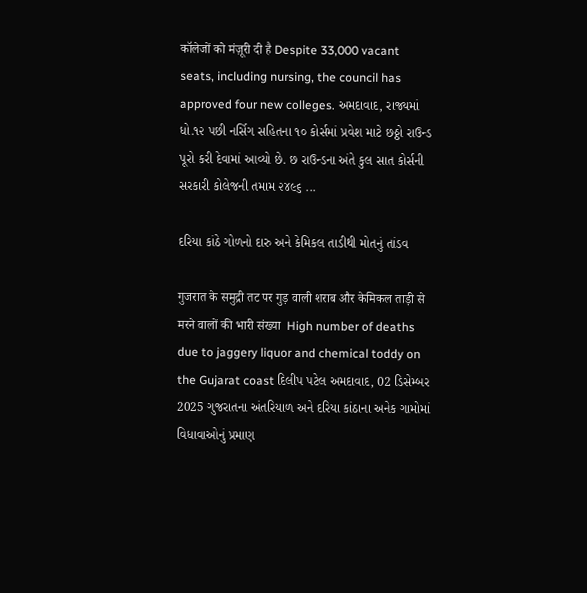कॉलेजों को मंज़ूरी दी है Despite 33,000 vacant seats, including nursing, the council has approved four new colleges. અમદાવાદ, રાજ્યમાં ધો.૧૨ પછી નર્સિગ સહિતના ૧૦ કોર્સમાં પ્રવેશ માટે છઠ્ઠો રાઉન્ડ પૂરો કરી દેવામાં આવ્યો છે. છ રાઉન્ડના અંતે કુલ સાત કોર્સની સરકારી કોલેજની તમામ ૨૪૯૬ ...

દરિયા કાંઠે ગોળનો દારુ અને કેમિકલ તાડીથી મોતનું તાંડવ

गुजरात के समुद्री तट पर गुड़ वाली शराब और केमिकल ताड़ी से मरने वालों की भारी संख्या  High number of deaths due to jaggery liquor and chemical toddy on the Gujarat coast દિલીપ પટેલ અમદાવાદ, 02 ડિસેમ્બર 2025 ગુજરાતના અંતરિયાળ અને દરિયા કાંઠાના અનેક ગામોમાં વિધાવાઓનું પ્રમાણ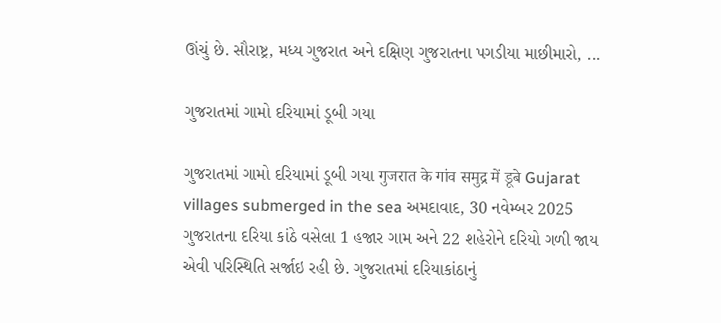ઊંચું છે. સૌરાષ્ટ્ર, મધ્ય ગુજરાત અને દક્ષિણ ગુજરાતના પગડીયા માછીમારો, ...

ગુજરાતમાં ગામો દરિયામાં ડૂબી ગયા

ગુજરાતમાં ગામો દરિયામાં ડૂબી ગયા गुजरात के गांव समुद्र में डूबे Gujarat villages submerged in the sea અમદાવાદ, 30 નવેમ્બર 2025 ગુજરાતના દરિયા કાંઠે વસેલા 1 હજાર ગામ અને 22 શહેરોને દરિયો ગળી જાય એવી પરિસ્થિતિ સર્જાઇ રહી છે. ગુજરાતમાં દરિયાકાંઠાનું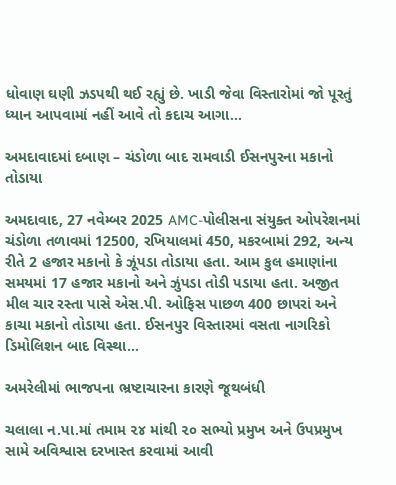ધોવાણ ઘણી ઝડપથી થઈ રહ્યું છે. ખાડી જેવા વિસ્તારોમાં જો પૂરતું ધ્યાન આપવામાં નહીં આવે તો કદાચ આગા...

અમદાવાદમાં દબાણ – ચંડોળા બાદ રામવાડી ઈસનપુરના મકાનો તોડાયા

અમદાવાદ, 27 નવેમ્બર 2025 AMC-પોલીસના સંયુક્ત ઓપરેશનમાં ચંડોળા તળાવમાં 12500, રખિયાલમાં 450, મકરબામાં 292, અન્ય રીતે 2 હજાર મકાનો કે ઝૂંપડા તોડાયા હતા. આમ કુલ હમાણાંના સમયમાં 17 હજાર મકાનો અને ઝુંપડા તોડી પડાયા હતા. અજીત મીલ ચાર રસ્તા પાસે એસ.પી. ઓફિસ પાછળ 400 છાપરાં અને કાચા મકાનો તોડાયા હતા. ઈસનપુર વિસ્તારમાં વસતા નાગરિકો ડિમોલિશન બાદ વિસ્થા...

અમરેલીમાં ભાજપના ભ્રષ્ટાચારના કારણે જૂથબંધી

ચલાલા ન.પા.માં તમામ ૨૪ માંથી ૨૦ સભ્યો પ્રમુખ અને ઉપપ્રમુખ સામે અવિશ્વાસ દરખાસ્ત કરવામાં આવી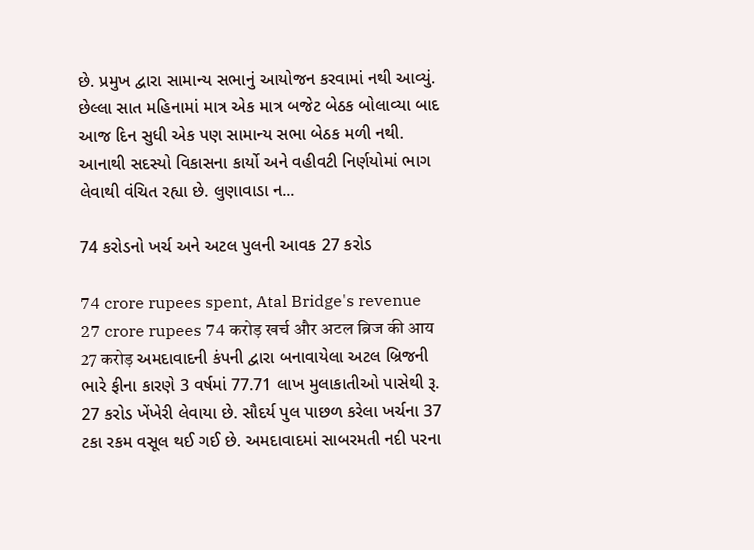છે. પ્રમુખ દ્વારા સામાન્ય સભાનું આયોજન કરવામાં નથી આવ્યું. છેલ્લા સાત મહિનામાં માત્ર એક માત્ર બજેટ બેઠક બોલાવ્યા બાદ આજ દિન સુધી એક પણ સામાન્ય સભા બેઠક મળી નથી. આનાથી સદસ્યો વિકાસના કાર્યો અને વહીવટી નિર્ણયોમાં ભાગ લેવાથી વંચિત રહ્યા છે. લુણાવાડા ન...

74 કરોડનો ખર્ચ અને અટલ પુલની આવક 27 કરોડ

74 crore rupees spent, Atal Bridge's revenue 27 crore rupees 74 करोड़ खर्च और अटल ब्रिज की आय 27 करोड़ અમદાવાદની કંપની દ્વારા બનાવાયેલા અટલ બ્રિજની ભારે ફીના કારણે 3 વર્ષમાં 77.71 લાખ મુલાકાતીઓ પાસેથી રૂ. 27 કરોડ ખેંખેરી લેવાયા છે. સૌદર્ય પુલ પાછળ કરેલા ખર્ચના 37 ટકા રકમ વસૂલ થઈ ગઈ છે. અમદાવાદમાં સાબરમતી નદી પરના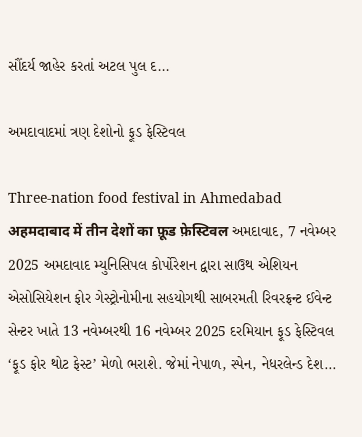સૌંદર્ય જાહેર કરતાં અટલ પુલ દ...

અમદાવાદમાં ત્રણ દેશોનો ફૂડ ફેસ્ટિવલ

Three-nation food festival in Ahmedabad अहमदाबाद में तीन देशों का फ़ूड फ़ेस्टिवल અમદાવાદ, 7 નવેમ્બર 2025 અમદાવાદ મ્યુનિસિપલ કોર્પોરેશન દ્વારા સાઉથ એશિયન એસોસિયેશન ફોર ગેસ્ટ્રોનોમીના સહયોગથી સાબરમતી રિવરફ્રન્ટ ઈવેન્ટ સેન્ટર ખાતે 13 નવેમ્બરથી 16 નવેમ્બર 2025 દરમિયાન ફૂડ ફેસ્ટિવલ ‘ફૂડ ફોર થોટ ફેસ્ટ’ મેળો ભરાશે. જેમાં નેપાળ, સ્પેન, નેધરલેન્ડ દેશ...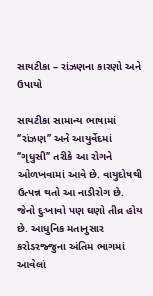સાયટીકા – રાંઝણના કારણો અને ઉપાયો

સાયટીકા સામાન્ય ભાષામાં ‘’રાંઝણ’’ અને આયુર્વેદમાં ‘’ગૃધુસી’’ તરીકે આ રોગને ઓળખવામાં આવે છે. વાયુદોષથી ઉત્પન્ન થતો આ નાડીરોગ છે. જેનો દુઃખાવો પણ ઘણો તીવ્ર હોય છે. આધુનિક મતાનુસાર કરોડરજ્જુના અંતિમ ભાગમાં આવેલાં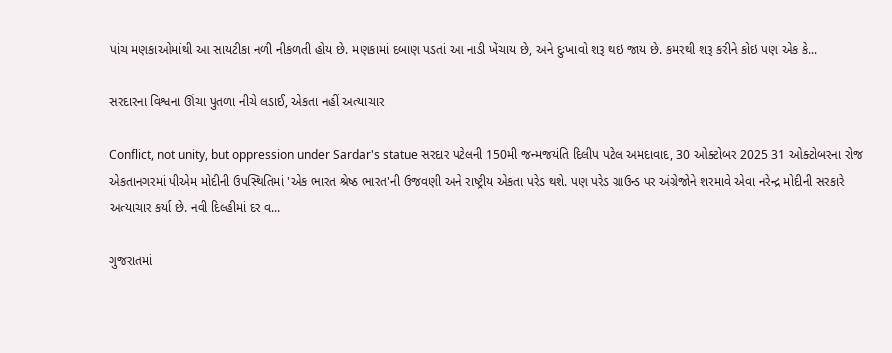પાંચ મણકાઓમાંથી આ સાયટીકા નળી નીકળતી હોય છે. મણકામાં દબાણ પડતાં આ નાડી ખેંચાય છે, અને દુઃખાવો શરૂ થઇ જાય છે. કમરથી શરૂ કરીને કોઇ પણ એક કે...

સરદારના વિશ્વના ઊંચા પુતળા નીચે લડાઈ, એકતા નહીં અત્યાચાર

Conflict, not unity, but oppression under Sardar's statue સરદાર પટેલની 150મી જન્મજયંતિ દિલીપ પટેલ અમદાવાદ, 30 ઓક્ટોબર 2025 31 ઓક્ટોબરના રોજ એકતાનગરમાં પીએમ મોદીની ઉપસ્થિતિમાં 'એક ભારત શ્રેષ્ઠ ભારત'ની ઉજવણી અને રાષ્ટ્રીય એકતા પરેડ થશે. પણ પરેડ ગ્રાઉન્ડ પર અંગ્રેજોને શરમાવે એવા નરેન્દ્ર મોદીની સરકારે અત્યાચાર કર્યા છે. નવી દિલ્હીમાં દર વ...

ગુજરાતમાં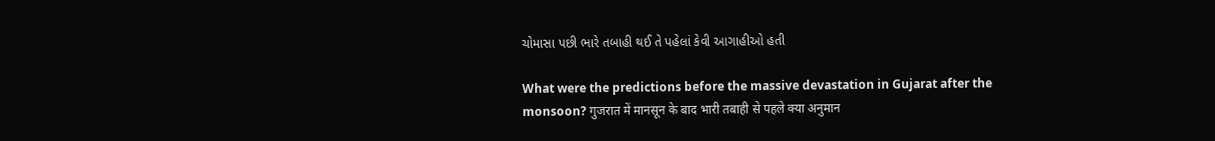ચોમાસા પછી ભારે તબાહી થઈ તે પહેલાં કેવી આગાહીઓ હતી

What were the predictions before the massive devastation in Gujarat after the monsoon? गुजरात में मानसून के बाद भारी तबाही से पहले क्या अनुमान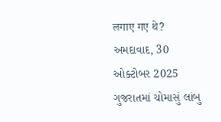लगाए गए थे? અમદાવાદ, 30 ઓક્ટોબર 2025 ગુજરાતમાં ચોમાસું લાંબુ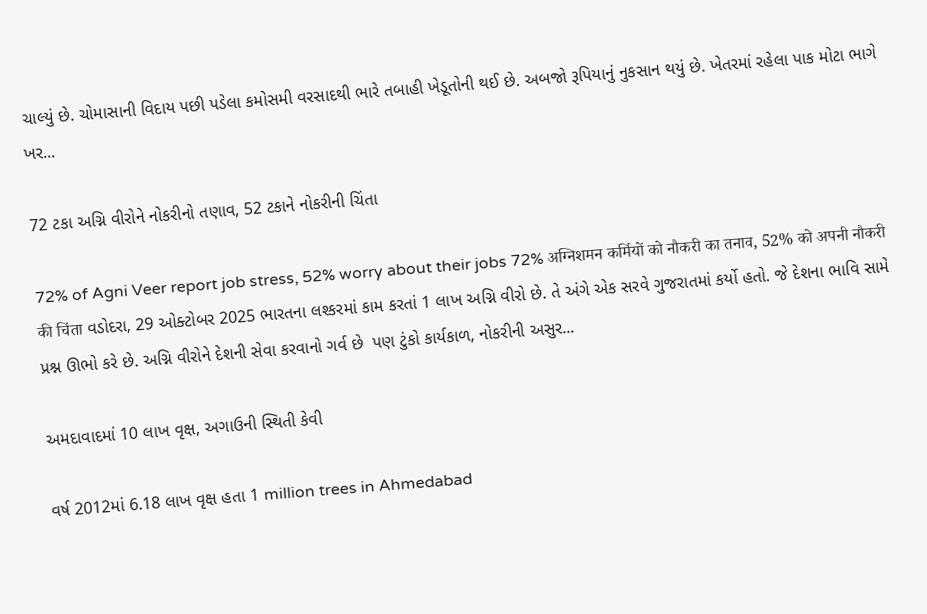ચાલ્યું છે. ચોમાસાની વિદાય પછી પડેલા કમોસમી વરસાદથી ભારે તબાહી ખેડૂતોની થઈ છે. અબજો રૂપિયાનું નુકસાન થયું છે. ખેતરમાં રહેલા પાક મોટા ભાગે ખર...

72 ટકા અગ્નિ વીરોને નોકરીનો તણાવ, 52 ટકાને નોકરીની ચિંતા

72% of Agni Veer report job stress, 52% worry about their jobs 72% अग्निशमन कर्मियों को नौकरी का तनाव, 52% को अपनी नौकरी की चिंता વડોદરા, 29 ઓક્ટોબર 2025 ભારતના લશ્કરમાં કામ કરતાં 1 લાખ અગ્નિ વીરો છે. તે અંગે એક સરવે ગુજરાતમાં કર્યો હતો. જે દેશના ભાવિ સામે પ્રશ્ન ઊભો કરે છે. અગ્નિ વીરોને દેશની સેવા કરવાનો ગર્વ છે  પણ ટુંકો કાર્યકાળ, નોકરીની અસુર...

અમદાવાદમાં 10 લાખ વૃક્ષ, અગાઉની સ્થિતી કેવી

વર્ષ 2012માં 6.18 લાખ વૃક્ષ હતા 1 million trees in Ahmedabad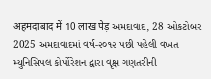अहमदाबाद में 10 लाख पेड़ અમદાવાદ, 28 ઓકટોબર 2025 અમદાવાદમાં વર્ષ-૨૦૧૨ પછી પહેલી વખત મ્યુનિસિપલ કોર્પોરેશન દ્વારા વૃક્ષ ગણતરીની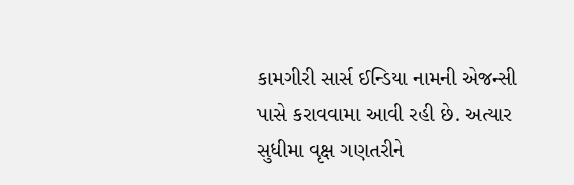કામગીરી સાર્સ ઈન્ડિયા નામની એજન્સી પાસે કરાવવામા આવી રહી છે. અત્યાર સુધીમા વૃક્ષ ગણતરીને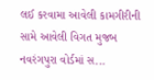લઈ કરવામા આવેલી કામગીરીની સામે આવેલી વિગત મુજબ નવરંગપુરા વોર્ડમાં સ...